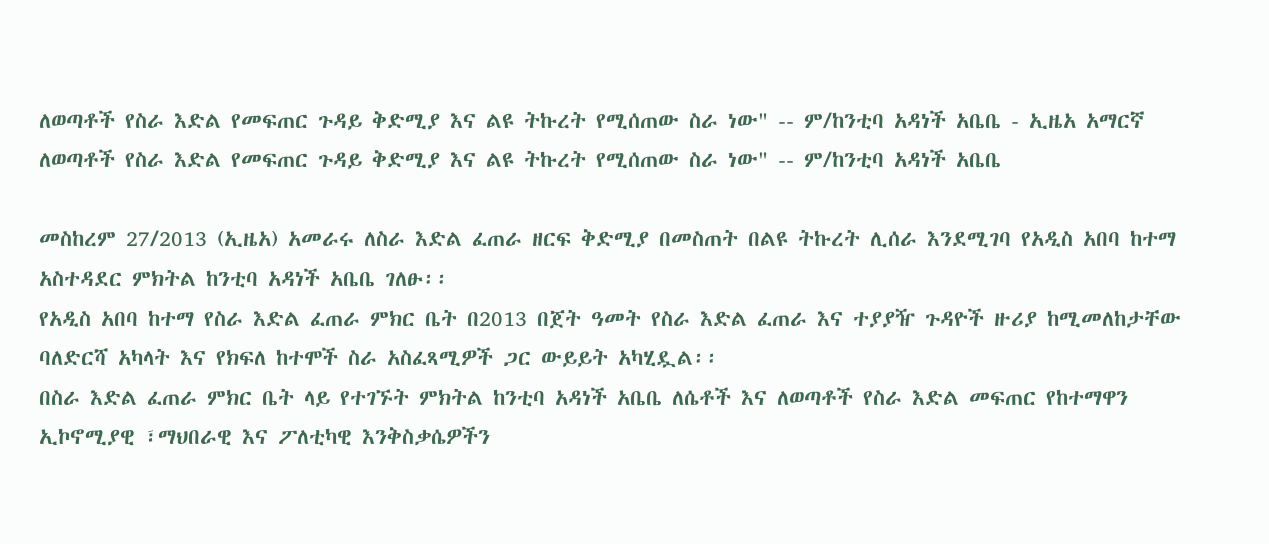ለወጣቶች የስራ እድል የመፍጠር ጉዳይ ቅድሚያ እና ልዩ ትኩረት የሚሰጠው ስራ ነው" -- ም/ከንቲባ አዳነች አቤቤ - ኢዜአ አማርኛ
ለወጣቶች የስራ እድል የመፍጠር ጉዳይ ቅድሚያ እና ልዩ ትኩረት የሚሰጠው ስራ ነው" -- ም/ከንቲባ አዳነች አቤቤ

መስከረም 27/2013 (ኢዜአ) አመራሩ ለስራ እድል ፈጠራ ዘርፍ ቅድሚያ በመስጠት በልዩ ትኩረት ሊሰራ እንደሚገባ የአዲስ አበባ ከተማ አስተዳደር ምክትል ከንቲባ አዳነች አቤቤ ገለፁ፡፡
የአዲስ አበባ ከተማ የስራ እድል ፈጠራ ምክር ቤት በ2013 በጀት ዓመት የስራ እድል ፈጠራ እና ተያያዥ ጉዳዮች ዙሪያ ከሚመለከታቸው ባለድርሻ አካላት እና የክፍለ ከተሞች ስራ አስፈጻሚዎች ጋር ውይይት አካሂዷል፡፡
በስራ እድል ፈጠራ ምክር ቤት ላይ የተገኙት ምክትል ከንቲባ አዳነች አቤቤ ለሴቶች እና ለወጣቶች የስራ እድል መፍጠር የከተማዋን ኢኮኖሚያዊ ፣ማህበራዊ እና ፖለቲካዊ እንቅስቃሴዎችን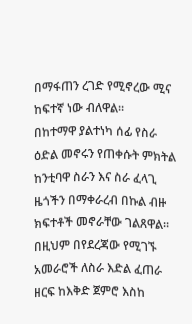በማፋጠን ረገድ የሚኖረው ሚና ከፍተኛ ነው ብለዋል፡፡
በከተማዋ ያልተነካ ሰፊ የስራ ዕድል መኖሩን የጠቀሱት ምክትል ከንቲባዋ ስራን እና ስራ ፈላጊ ዜጎችን በማቀራረብ በኩል ብዙ ክፍተቶች መኖራቸው ገልጸዋል፡፡
በዚህም በየደረጃው የሚገኙ አመራሮች ለስራ እድል ፈጠራ ዘርፍ ከእቅድ ጀምሮ እስከ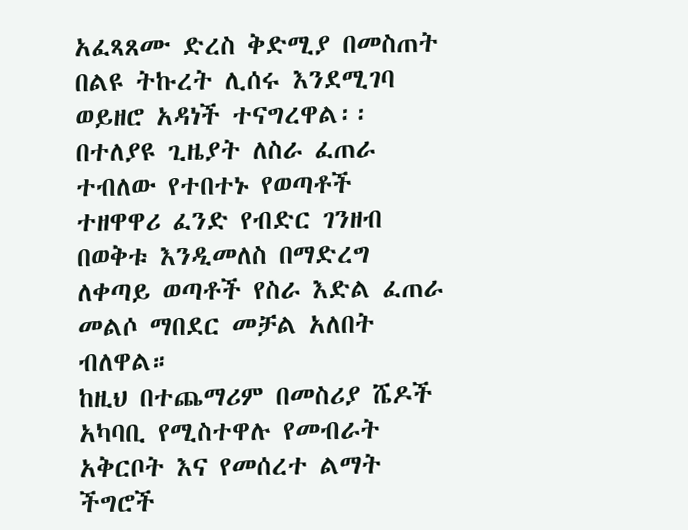አፈጻጸሙ ድረስ ቅድሚያ በመስጠት በልዩ ትኩረት ሊሰሩ እንደሚገባ ወይዘሮ አዳነች ተናግረዋል፡፡
በተለያዩ ጊዜያት ለስራ ፈጠራ ተብለው የተበተኑ የወጣቶች ተዘዋዋሪ ፈንድ የብድር ገንዘብ በወቅቱ እንዲመለስ በማድረግ ለቀጣይ ወጣቶች የስራ እድል ፈጠራ መልሶ ማበደር መቻል አለበት ብለዋል።
ከዚህ በተጨማሪም በመስሪያ ሼዶች አካባቢ የሚስተዋሉ የመብራት አቅርቦት እና የመሰረተ ልማት ችግሮች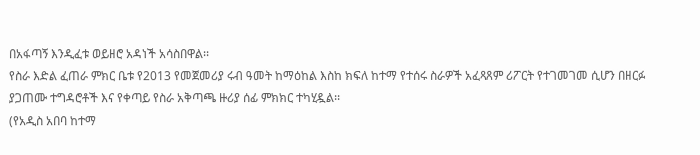በአፋጣኝ እንዲፈቱ ወይዘሮ አዳነች አሳስበዋል፡፡
የስራ እድል ፈጠራ ምክር ቤቱ የ2013 የመጀመሪያ ሩብ ዓመት ከማዕከል እስከ ክፍለ ከተማ የተሰሩ ስራዎች አፈጻጸም ሪፖርት የተገመገመ ሲሆን በዘርፉ ያጋጠሙ ተግዳሮቶች እና የቀጣይ የስራ አቅጣጫ ዙሪያ ሰፊ ምክክር ተካሂዷል፡፡
(የአዲስ አበባ ከተማ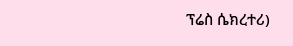ፕሬስ ሴክረተሪ)